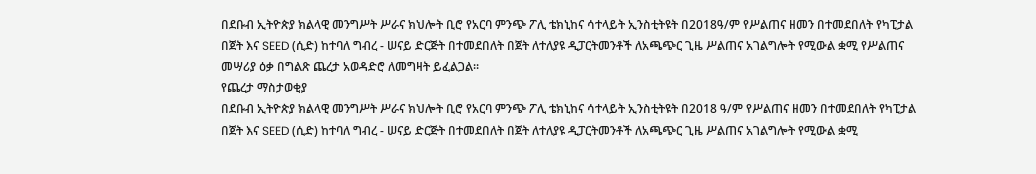በደቡብ ኢትዮጵያ ክልላዊ መንግሥት ሥራና ክህሎት ቢሮ የአርባ ምንጭ ፖሊ ቴክኒከና ሳተላይት ኢንስቲትዩት በ2018ዓ/ም የሥልጠና ዘመን በተመደበለት የካፒታል በጀት እና SEED (ሲድ) ከተባለ ግብረ - ሠናይ ድርጅት በተመደበለት በጀት ለተለያዩ ዲፓርትመንቶች ለአጫጭር ጊዜ ሥልጠና አገልግሎት የሚውል ቋሚ የሥልጠና መሣሪያ ዕቃ በግልጽ ጨረታ አወዳድሮ ለመግዛት ይፈልጋል፡፡
የጨረታ ማስታወቂያ
በደቡብ ኢትዮጵያ ክልላዊ መንግሥት ሥራና ክህሎት ቢሮ የአርባ ምንጭ ፖሊ ቴክኒከና ሳተላይት ኢንስቲትዩት በ2018 ዓ/ም የሥልጠና ዘመን በተመደበለት የካፒታል በጀት እና SEED (ሲድ) ከተባለ ግብረ - ሠናይ ድርጅት በተመደበለት በጀት ለተለያዩ ዲፓርትመንቶች ለአጫጭር ጊዜ ሥልጠና አገልግሎት የሚውል ቋሚ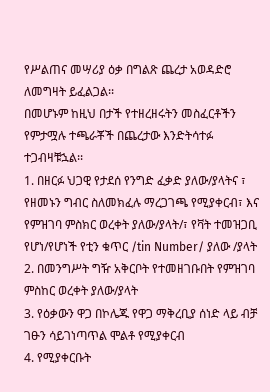የሥልጠና መሣሪያ ዕቃ በግልጽ ጨረታ አወዳድሮ ለመግዛት ይፈልጋል፡፡
በመሆኑም ከዚህ በታች የተዘረዘሩትን መስፈርቶችን የምታሟሉ ተጫራቾች በጨረታው እንድትሳተፉ ተጋብዛቹኋል፡፡
1. በዘርፉ ህጋዊ የታደሰ የንግድ ፈቃድ ያለው/ያላትና ፣ የዘመኑን ግብር ስለመክፈሉ ማረጋገጫ የሚያቀርብ፣ እና የምዝገባ ምስክር ወረቀት ያለው/ያላት/፣ የቫት ተመዝጋቢ የሆነ/የሆነች የቲን ቁጥር /tin Number/ ያለው /ያላት
2. በመንግሥት ግዥ አቅርቦት የተመዘገቡበት የምዝገባ ምስከር ወረቀት ያለው/ያላት
3. የዕቃውን ዋጋ በኮሌጁ የዋጋ ማቅረቢያ ሰነድ ላይ ብቻ ገፁን ሳይገነጣጥል ሞልቶ የሚያቀርብ
4. የሚያቀርቡት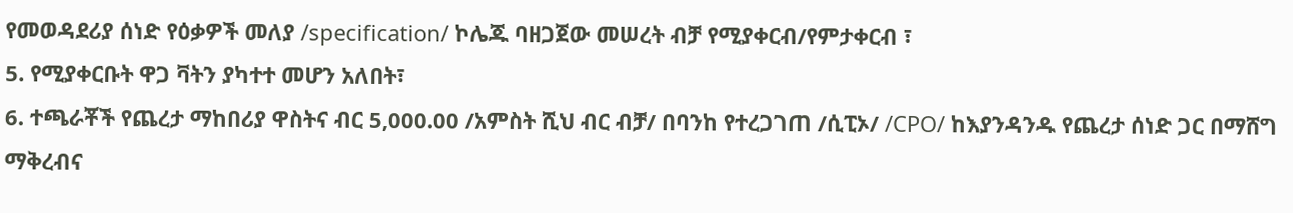የመወዳደሪያ ሰነድ የዕቃዎች መለያ /specification/ ኮሌጁ ባዘጋጀው መሠረት ብቻ የሚያቀርብ/የምታቀርብ ፣
5. የሚያቀርቡት ዋጋ ቫትን ያካተተ መሆን አለበት፣
6. ተጫራቾች የጨረታ ማከበሪያ ዋስትና ብር 5,000.00 /አምስት ሺህ ብር ብቻ/ በባንከ የተረጋገጠ /ሲፒኦ/ /CPO/ ከእያንዳንዱ የጨረታ ሰነድ ጋር በማሸግ ማቅረብና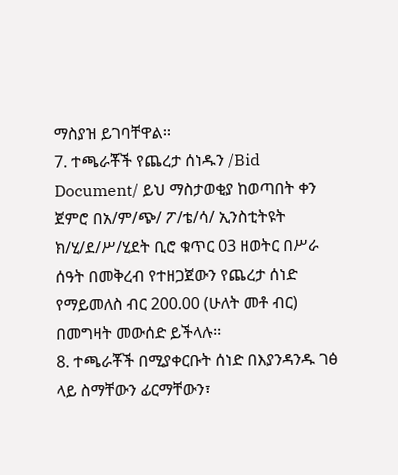ማስያዝ ይገባቸዋል፡፡
7. ተጫራቾች የጨረታ ሰነዱን /Bid Document/ ይህ ማስታወቂያ ከወጣበት ቀን ጀምሮ በአ/ም/ጭ/ ፖ/ቴ/ሳ/ ኢንስቲትዩት ክ/ሂ/ደ/ሥ/ሂደት ቢሮ ቁጥር 03 ዘወትር በሥራ ሰዓት በመቅረብ የተዘጋጀውን የጨረታ ሰነድ የማይመለስ ብር 200.00 (ሁለት መቶ ብር) በመግዛት መውሰድ ይችላሉ፡፡
8. ተጫራቾች በሚያቀርቡት ሰነድ በእያንዳንዱ ገፅ ላይ ስማቸውን ፊርማቸውን፣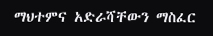ማህተምና አድራሻቸውን ማስፈር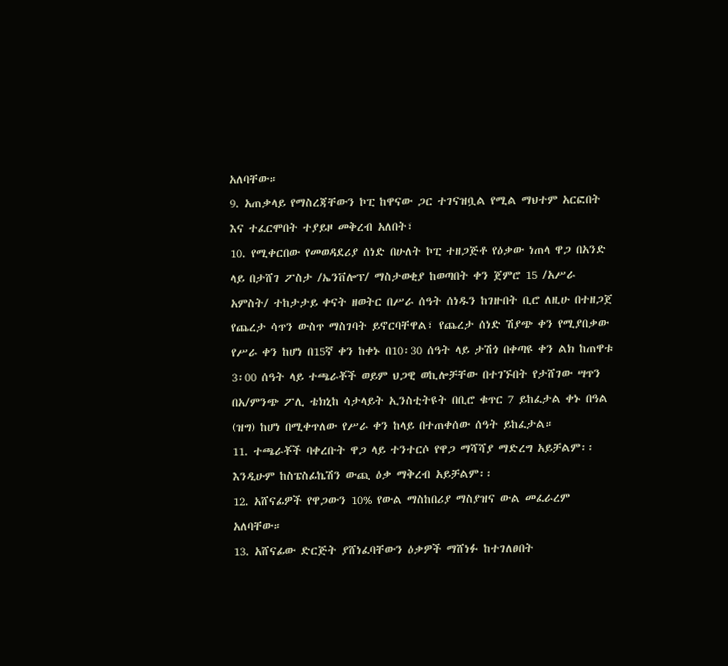አለባቸው።
9. አጠቃላይ የማስረጃቸውን ኮፒ ከዋናው ጋር ተገናዝቧል የሚል ማህተም አርፎበት እና ተፈርሞበት ተያይዞ መቅረብ አለበት፣
10. የሚቀርበው የመወዳደሪያ ሰነድ በሁለት ኮፒ ተዘጋጅቶ የዕቃው ነጠላ ዋጋ በአንድ ላይ በታሸገ ፖስታ /ኤንቨሎፕ/ ማስታወቂያ ከወጣበት ቀን ጀምሮ 15 /አሥራ አምስት/ ተከታታይ ቀናት ዘወትር በሥራ ሰዓት ሰነዱን ከገዙበት ቢሮ ለዚሁ በተዘጋጀ የጨረታ ሳጥን ውስጥ ማስገባት ይኖርባቸዋል፣ የጨረታ ሰነድ ሽያጭ ቀን የሚያበቃው የሥራ ቀን ከሆነ በ15ኛ ቀን ከቀኑ በ10፡30 ሰዓት ላይ ታሽጎ በቀጣዩ ቀን ልክ ከጠዋቱ 3፡00 ሰዓት ላይ ተጫራቾች ወይም ህጋዊ ወኪሎቻቸው በተገኙበት የታሸገው ሣጥን በአ/ምንጭ ፖሊ ቴክኒከ ሳታላይት ኢንስቲትዩት በቢሮ ቁጥር 7 ይከፈታል ቀኑ በዓል (ዝግ) ከሆነ በሚቀጥለው የሥራ ቀን ከላይ በተጠቀሰው ሰዓት ይከፈታል።
11. ተጫራቾች ባቀረቡት ዋጋ ላይ ተንተርሶ የዋጋ ማሻሻያ ማድረግ አይቻልም፡፡ እንዲሁም ከስፔስፊኬሽን ውጪ ዕቃ ማቅረብ አይቻልም፡፡
12. አሸናፊዎች የዋጋውን 10% የውል ማስከበሪያ ማስያዝና ውል መፈራረም አለባቸው።
13. አሸናፊው ድርጅት ያሸነፈባቸውን ዕቃዎች ማሸነፉ ከተገለፀበት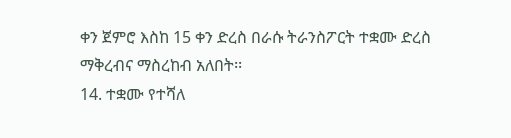ቀን ጀምሮ እስከ 15 ቀን ድረስ በራሱ ትራንስፖርት ተቋሙ ድረስ ማቅረብና ማስረከብ አለበት፡፡
14. ተቋሙ የተሻለ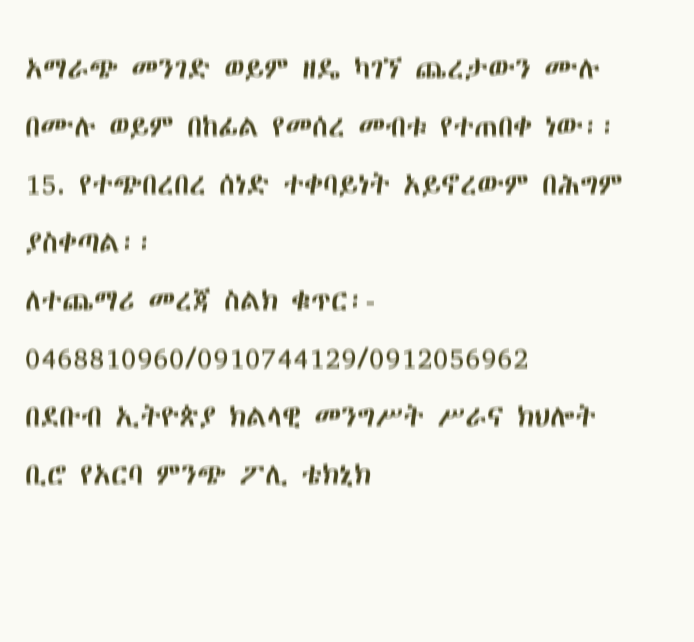አማራጭ መንገድ ወይም ዘዴ ካገኘ ጨረታውን ሙሉ በሙሉ ወይም በከፊል የመሰረ መብቱ የተጠበቀ ነው፡፡
15. የተጭበረበረ ሰነድ ተቀባይነት አይኖረውም በሕግም ያስቀጣል፡፡
ለተጨማሪ መረጃ ስልክ ቁጥር፡- 0468810960/0910744129/0912056962
በደቡብ ኢትዮጵያ ክልላዊ መንግሥት ሥራና ክህሎት ቢሮ የአርባ ምንጭ ፖሊ ቴክኒክ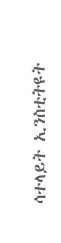ሳተላይት ኢንስቲትዩት